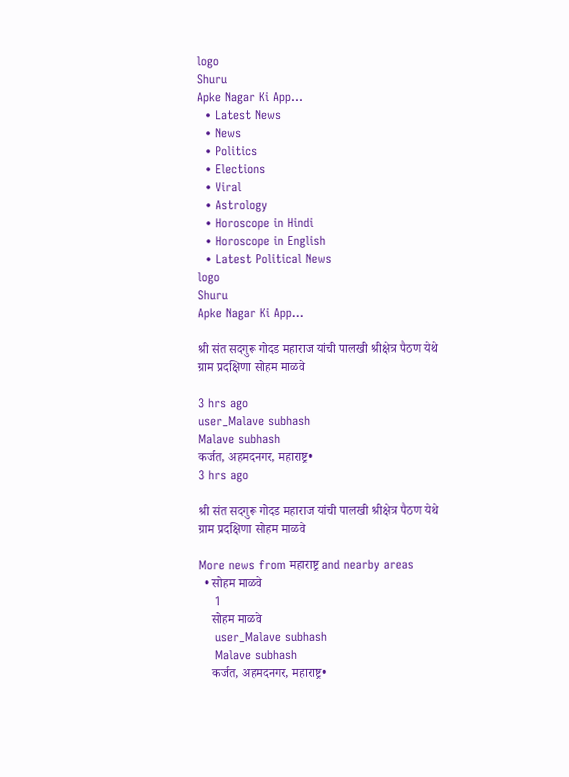logo
Shuru
Apke Nagar Ki App…
  • Latest News
  • News
  • Politics
  • Elections
  • Viral
  • Astrology
  • Horoscope in Hindi
  • Horoscope in English
  • Latest Political News
logo
Shuru
Apke Nagar Ki App…

श्री संत सदगुरू गोदड महाराज यांची पालखी श्रीक्षेत्र पैठण येथे ग्राम प्रदक्षिणा सोहम माळवे

3 hrs ago
user_Malave subhash
Malave subhash
कर्जत, अहमदनगर, महाराष्ट्र•
3 hrs ago

श्री संत सदगुरू गोदड महाराज यांची पालखी श्रीक्षेत्र पैठण येथे ग्राम प्रदक्षिणा सोहम माळवे

More news from महाराष्ट्र and nearby areas
  • सोहम माळवे
    1
    सोहम माळवे
    user_Malave subhash
    Malave subhash
    कर्जत, अहमदनगर, महाराष्ट्र•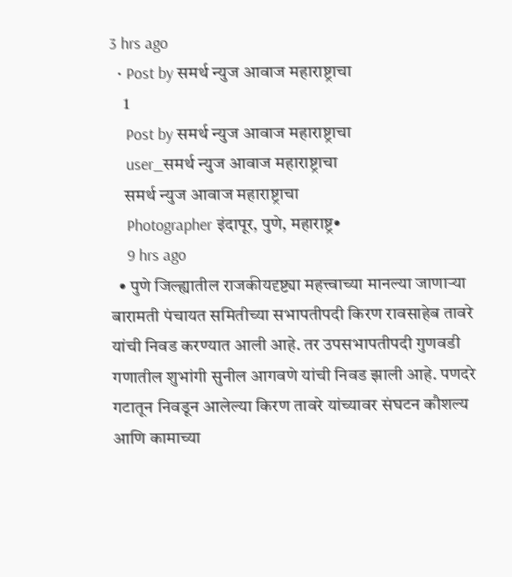3 hrs ago
  • Post by समर्थ न्युज आवाज महाराष्ट्राचा
    1
    Post by समर्थ न्युज आवाज महाराष्ट्राचा
    user_समर्थ न्युज आवाज महाराष्ट्राचा
    समर्थ न्युज आवाज महाराष्ट्राचा
    Photographer इंदापूर, पुणे, महाराष्ट्र•
    9 hrs ago
  • पुणे जिल्ह्यातील राजकीयदृष्ट्या महत्त्वाच्या मानल्या जाणाऱ्या बारामती पंचायत समितीच्या सभापतीपदी किरण रावसाहेब तावरे यांची निवड करण्यात आली आहे. तर उपसभापतीपदी गुणवडी गणातील शुभांगी सुनील आगवणे यांची निवड झाली आहे. पणदरे गटातून निवडून आलेल्या किरण तावरे यांच्यावर संघटन कौशल्य आणि कामाच्या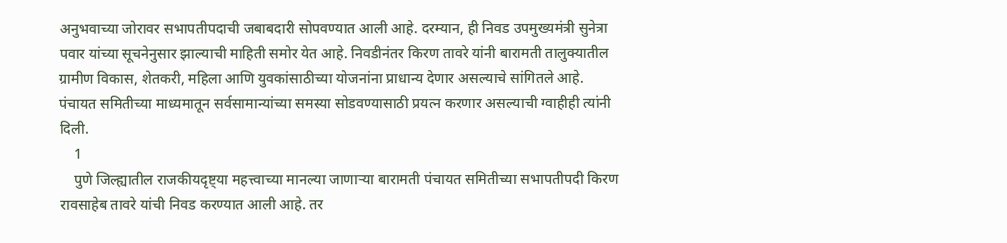अनुभवाच्या जोरावर सभापतीपदाची जबाबदारी सोपवण्यात आली आहे. दरम्यान, ही निवड उपमुख्यमंत्री सुनेत्रा पवार यांच्या सूचनेनुसार झाल्याची माहिती समोर येत आहे. निवडीनंतर किरण तावरे यांनी बारामती तालुक्यातील ग्रामीण विकास, शेतकरी, महिला आणि युवकांसाठीच्या योजनांना प्राधान्य देणार असल्याचे सांगितले आहे. पंचायत समितीच्या माध्यमातून सर्वसामान्यांच्या समस्या सोडवण्यासाठी प्रयत्न करणार असल्याची ग्वाहीही त्यांनी दिली.
    1
    पुणे जिल्ह्यातील राजकीयदृष्ट्या महत्त्वाच्या मानल्या जाणाऱ्या बारामती पंचायत समितीच्या सभापतीपदी किरण रावसाहेब तावरे यांची निवड करण्यात आली आहे. तर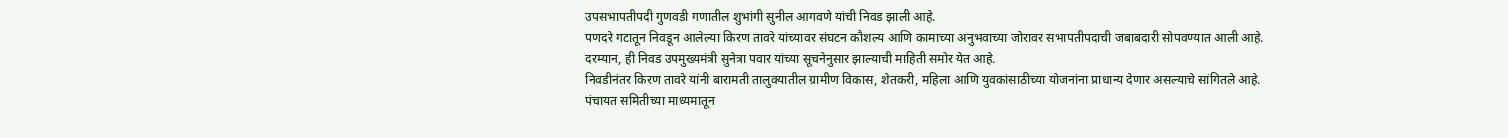उपसभापतीपदी गुणवडी गणातील शुभांगी सुनील आगवणे यांची निवड झाली आहे.
पणदरे गटातून निवडून आलेल्या किरण तावरे यांच्यावर संघटन कौशल्य आणि कामाच्या अनुभवाच्या जोरावर सभापतीपदाची जबाबदारी सोपवण्यात आली आहे. दरम्यान, ही निवड उपमुख्यमंत्री सुनेत्रा पवार यांच्या सूचनेनुसार झाल्याची माहिती समोर येत आहे.
निवडीनंतर किरण तावरे यांनी बारामती तालुक्यातील ग्रामीण विकास, शेतकरी, महिला आणि युवकांसाठीच्या योजनांना प्राधान्य देणार असल्याचे सांगितले आहे. पंचायत समितीच्या माध्यमातून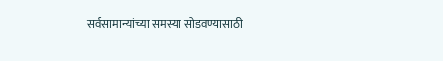सर्वसामान्यांच्या समस्या सोडवण्यासाठी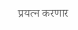प्रयत्न करणार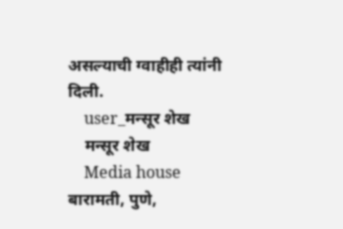असल्याची ग्वाहीही त्यांनी दिली.
    user_मन्सूर शेख
    मन्सूर शेख
    Media house बारामती, पुणे,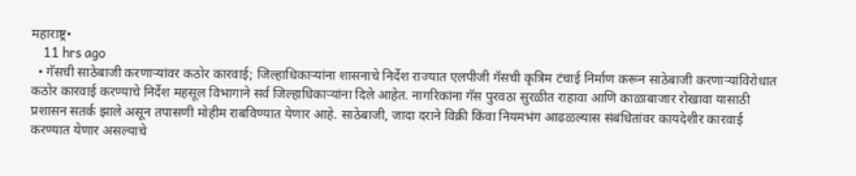महाराष्ट्र•
    11 hrs ago
  • गॅसची साठेबाजी करणाऱ्यांवर कठोर कारवाई; जिल्हाधिकाऱ्यांना शासनाचे निर्देश राज्यात एलपीजी गॅसची कृत्रिम टंचाई निर्माण करून साठेबाजी करणाऱ्यांविरोधात कठोर कारवाई करण्याचे निर्देश महसूल विभागाने सर्व जिल्हाधिकाऱ्यांना दिले आहेत. नागरिकांना गॅस पुरवठा सुरळीत राहावा आणि काळाबाजार रोखावा यासाठी प्रशासन सतर्क झाले असून तपासणी मोहीम राबविण्यात येणार आहे. साठेबाजी, जादा दराने विक्री किंवा नियमभंग आढळल्यास संबंधितांवर कायदेशीर कारवाई करण्यात येणार असल्याचे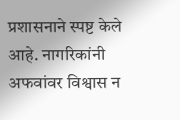प्रशासनाने स्पष्ट केले आहे. नागरिकांनी अफवांवर विश्वास न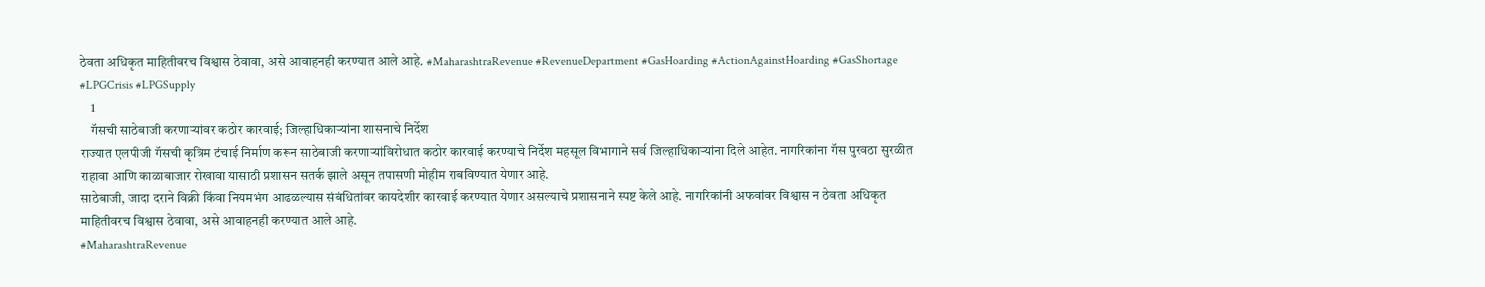ठेवता अधिकृत माहितीवरच विश्वास ठेवावा, असे आवाहनही करण्यात आले आहे. #MaharashtraRevenue #RevenueDepartment #GasHoarding #ActionAgainstHoarding #GasShortage #LPGCrisis #LPGSupply
    1
    गॅसची साठेबाजी करणाऱ्यांवर कठोर कारवाई; जिल्हाधिकाऱ्यांना शासनाचे निर्देश
राज्यात एलपीजी गॅसची कृत्रिम टंचाई निर्माण करून साठेबाजी करणाऱ्यांविरोधात कठोर कारवाई करण्याचे निर्देश महसूल विभागाने सर्व जिल्हाधिकाऱ्यांना दिले आहेत. नागरिकांना गॅस पुरवठा सुरळीत राहावा आणि काळाबाजार रोखावा यासाठी प्रशासन सतर्क झाले असून तपासणी मोहीम राबविण्यात येणार आहे.
साठेबाजी, जादा दराने विक्री किंवा नियमभंग आढळल्यास संबंधितांवर कायदेशीर कारवाई करण्यात येणार असल्याचे प्रशासनाने स्पष्ट केले आहे. नागरिकांनी अफवांवर विश्वास न ठेवता अधिकृत माहितीवरच विश्वास ठेवावा, असे आवाहनही करण्यात आले आहे.
#MaharashtraRevenue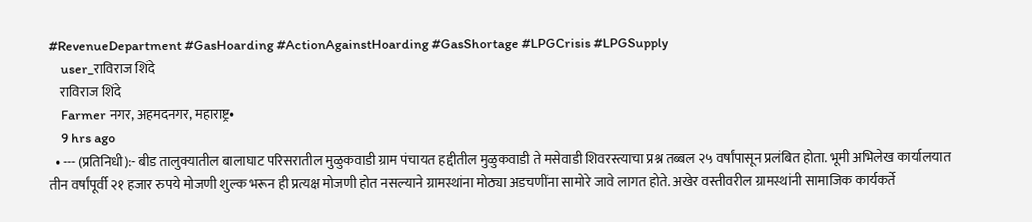#RevenueDepartment #GasHoarding #ActionAgainstHoarding #GasShortage #LPGCrisis #LPGSupply
    user_राविराज शिंदे
    राविराज शिंदे
    Farmer नगर, अहमदनगर, महाराष्ट्र•
    9 hrs ago
  • --- (प्रतिनिधी):- बीड तालुक्यातील बालाघाट परिसरातील मुळुकवाडी ग्राम पंचायत हद्दीतील मुळुकवाडी ते मसेवाडी शिवरस्त्याचा प्रश्न तब्बल २५ वर्षांपासून प्रलंबित होता. भूमी अभिलेख कार्यालयात तीन वर्षांपूर्वी २१ हजार रुपये मोजणी शुल्क भरून ही प्रत्यक्ष मोजणी होत नसल्याने ग्रामस्थांना मोठ्या अडचणींना सामोरे जावे लागत होते. अखेर वस्तीवरील ग्रामस्थांनी सामाजिक कार्यकर्ते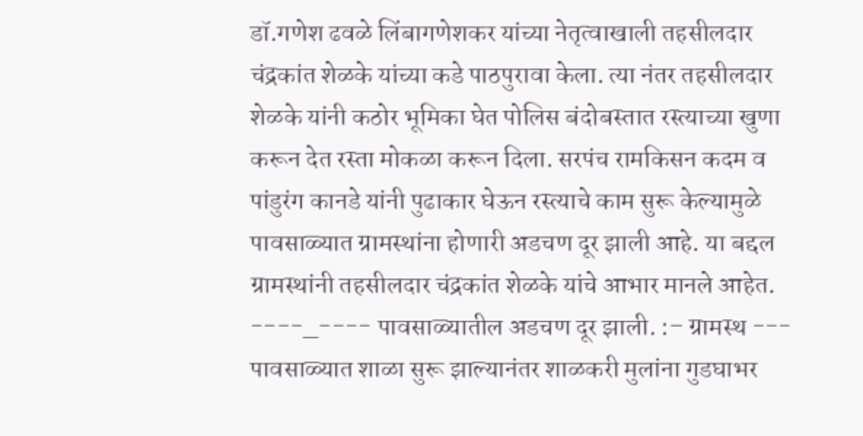डॉ.गणेश ढवळे लिंबागणेशकर यांच्या नेतृत्वाखाली तहसीलदार चंद्रकांत शेळके यांच्या कडे पाठपुरावा केला. त्या नंतर तहसीलदार शेळके यांनी कठोर भूमिका घेत पोलिस बंदोबस्तात रस्त्याच्या खुणा करून देत रस्ता मोकळा करून दिला. सरपंच रामकिसन कदम व पांडुरंग कानडे यांनी पुढाकार घेऊन रस्त्याचे काम सुरू केल्यामुळे पावसाळ्यात ग्रामस्थांना होणारी अडचण दूर झाली आहे. या बद्दल ग्रामस्थांनी तहसीलदार चंद्रकांत शेळके यांचे आभार मानले आहेत. ----_---- पावसाळ्यातील अडचण दूर झाली. :– ग्रामस्थ --- पावसाळ्यात शाळा सुरू झाल्यानंतर शाळकरी मुलांना गुडघाभर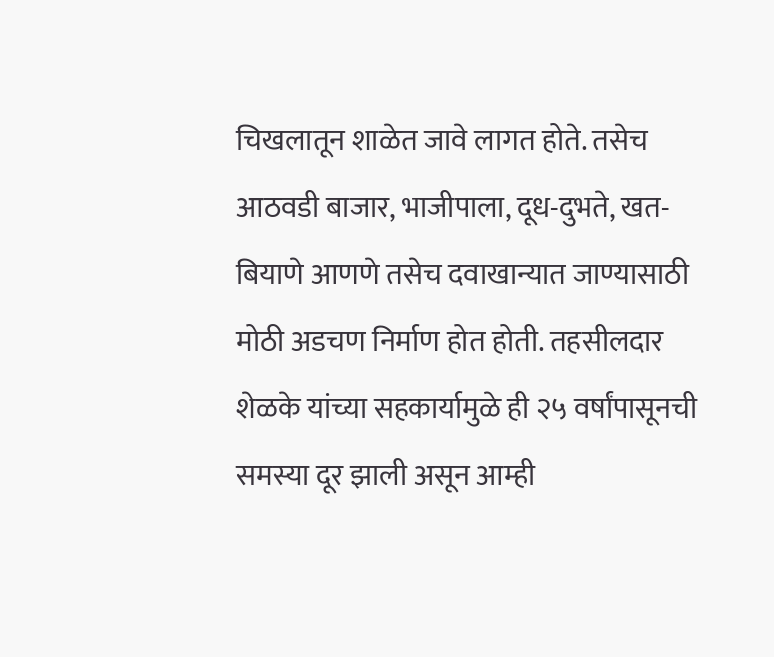चिखलातून शाळेत जावे लागत होते. तसेच आठवडी बाजार, भाजीपाला, दूध-दुभते, खत-बियाणे आणणे तसेच दवाखान्यात जाण्यासाठी मोठी अडचण निर्माण होत होती. तहसीलदार शेळके यांच्या सहकार्यामुळे ही २५ वर्षांपासूनची समस्या दूर झाली असून आम्ही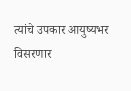त्यांचे उपकार आयुष्यभर विसरणार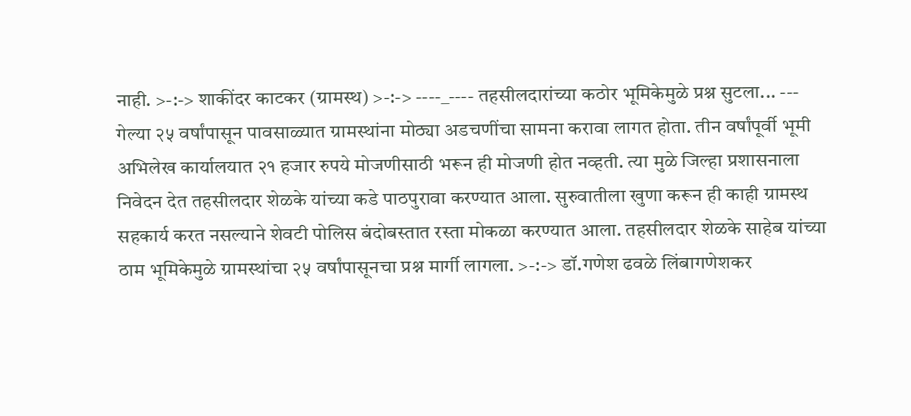नाही. >-:-> शाकींदर काटकर (ग्रामस्थ) >-:-> ----_---- तहसीलदारांच्या कठोर भूमिकेमुळे प्रश्न सुटला... --- गेल्या २५ वर्षांपासून पावसाळ्यात ग्रामस्थांना मोठ्या अडचणींचा सामना करावा लागत होता. तीन वर्षांपूर्वी भूमी अभिलेख कार्यालयात २१ हजार रुपये मोजणीसाठी भरून ही मोजणी होत नव्हती. त्या मुळे जिल्हा प्रशासनाला निवेदन देत तहसीलदार शेळके यांच्या कडे पाठपुरावा करण्यात आला. सुरुवातीला खुणा करून ही काही ग्रामस्थ सहकार्य करत नसल्याने शेवटी पोलिस बंदोबस्तात रस्ता मोकळा करण्यात आला. तहसीलदार शेळके साहेब यांच्या ठाम भूमिकेमुळे ग्रामस्थांचा २५ वर्षांपासूनचा प्रश्न मार्गी लागला. >-:-> डॉ.गणेश ढवळे लिंबागणेशकर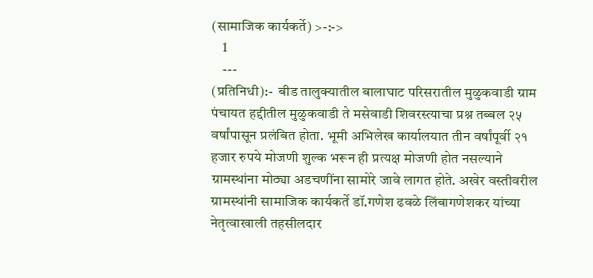(सामाजिक कार्यकर्ते) >-:->
    1
    ---
(प्रतिनिधी):-  बीड तालुक्यातील बालाघाट परिसरातील मुळुकवाडी ग्राम पंचायत हद्दीतील मुळुकवाडी ते मसेवाडी शिवरस्त्याचा प्रश्न तब्बल २५ वर्षांपासून प्रलंबित होता. भूमी अभिलेख कार्यालयात तीन वर्षांपूर्वी २१ हजार रुपये मोजणी शुल्क भरून ही प्रत्यक्ष मोजणी होत नसल्याने ग्रामस्थांना मोठ्या अडचणींना सामोरे जावे लागत होते. अखेर वस्तीवरील ग्रामस्थांनी सामाजिक कार्यकर्ते डॉ.गणेश ढवळे लिंबागणेशकर यांच्या नेतृत्वाखाली तहसीलदार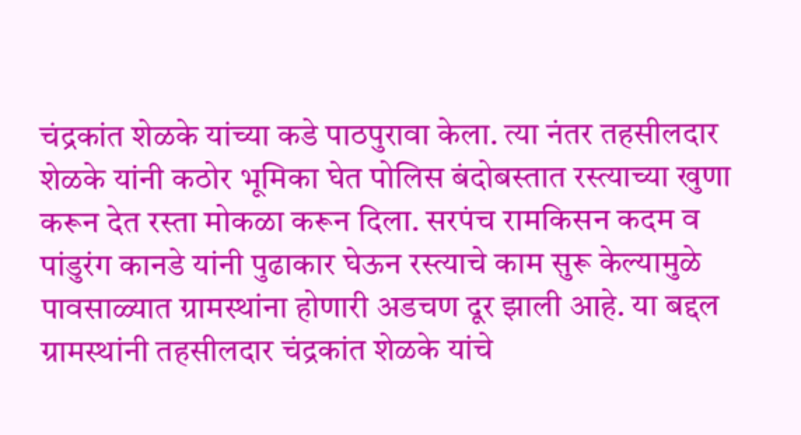चंद्रकांत शेळके यांच्या कडे पाठपुरावा केला. त्या नंतर तहसीलदार शेळके यांनी कठोर भूमिका घेत पोलिस बंदोबस्तात रस्त्याच्या खुणा करून देत रस्ता मोकळा करून दिला. सरपंच रामकिसन कदम व पांडुरंग कानडे यांनी पुढाकार घेऊन रस्त्याचे काम सुरू केल्यामुळे पावसाळ्यात ग्रामस्थांना होणारी अडचण दूर झाली आहे. या बद्दल ग्रामस्थांनी तहसीलदार चंद्रकांत शेळके यांचे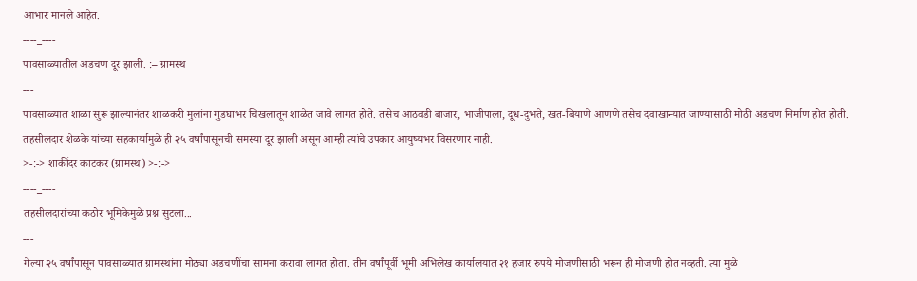आभार मानले आहेत.
----_----
पावसाळ्यातील अडचण दूर झाली. :– ग्रामस्थ
---
पावसाळ्यात शाळा सुरू झाल्यानंतर शाळकरी मुलांना गुडघाभर चिखलातून शाळेत जावे लागत होते. तसेच आठवडी बाजार, भाजीपाला, दूध-दुभते, खत-बियाणे आणणे तसेच दवाखान्यात जाण्यासाठी मोठी अडचण निर्माण होत होती. तहसीलदार शेळके यांच्या सहकार्यामुळे ही २५ वर्षांपासूनची समस्या दूर झाली असून आम्ही त्यांचे उपकार आयुष्यभर विसरणार नाही.
>-:-> शाकींदर काटकर (ग्रामस्थ) >-:->
----_----
तहसीलदारांच्या कठोर भूमिकेमुळे प्रश्न सुटला...
---
गेल्या २५ वर्षांपासून पावसाळ्यात ग्रामस्थांना मोठ्या अडचणींचा सामना करावा लागत होता. तीन वर्षांपूर्वी भूमी अभिलेख कार्यालयात २१ हजार रुपये मोजणीसाठी भरून ही मोजणी होत नव्हती. त्या मुळे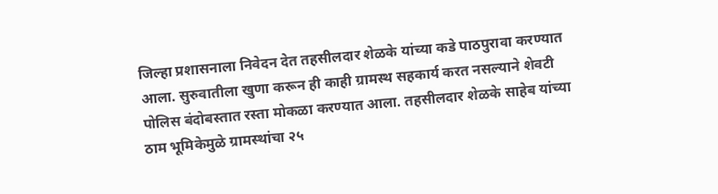जिल्हा प्रशासनाला निवेदन देत तहसीलदार शेळके यांच्या कडे पाठपुरावा करण्यात आला. सुरुवातीला खुणा करून ही काही ग्रामस्थ सहकार्य करत नसल्याने शेवटी पोलिस बंदोबस्तात रस्ता मोकळा करण्यात आला. तहसीलदार शेळके साहेब यांच्या ठाम भूमिकेमुळे ग्रामस्थांचा २५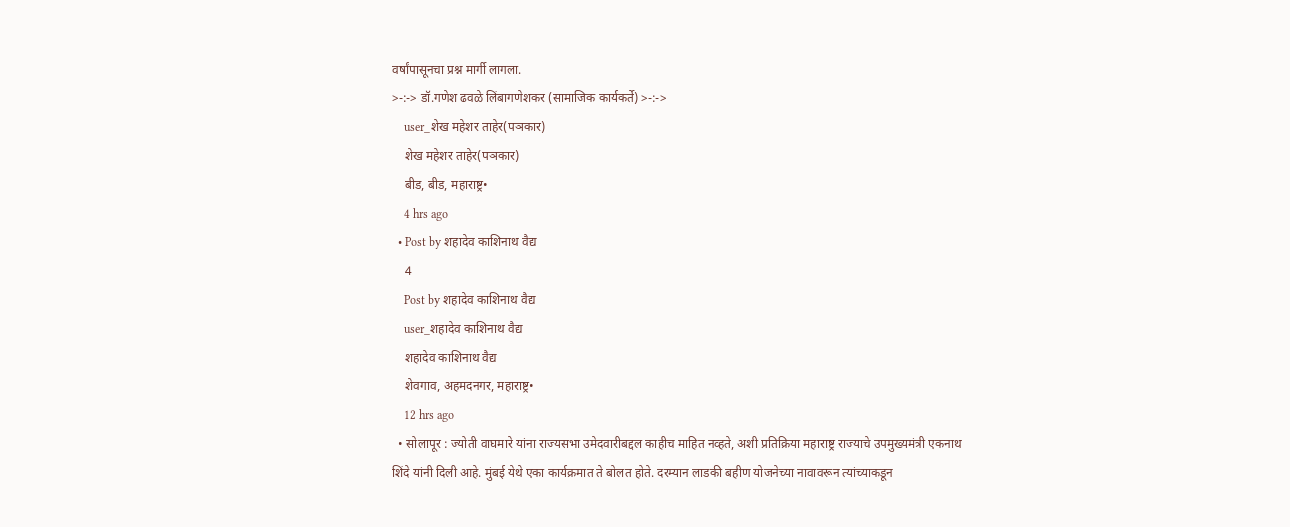वर्षांपासूनचा प्रश्न मार्गी लागला.
>-:-> डॉ.गणेश ढवळे लिंबागणेशकर (सामाजिक कार्यकर्ते) >-:->
    user_शेख महेशर ताहेर(पञकार)
    शेख महेशर ताहेर(पञकार)
    बीड, बीड, महाराष्ट्र•
    4 hrs ago
  • Post by शहादेव काशिनाथ वैद्य
    4
    Post by शहादेव काशिनाथ वैद्य
    user_शहादेव काशिनाथ वैद्य
    शहादेव काशिनाथ वैद्य
    शेवगाव, अहमदनगर, महाराष्ट्र•
    12 hrs ago
  • सोलापूर : ज्योती वाघमारे यांना राज्यसभा उमेदवारीबद्दल काहीच माहित नव्हते, अशी प्रतिक्रिया महाराष्ट्र राज्याचे उपमुख्यमंत्री एकनाथ शिंदे यांनी दिली आहे. मुंबई येथे एका कार्यक्रमात ते बोलत होते. दरम्यान लाडकी बहीण योजनेच्या नावावरून त्यांच्याकडून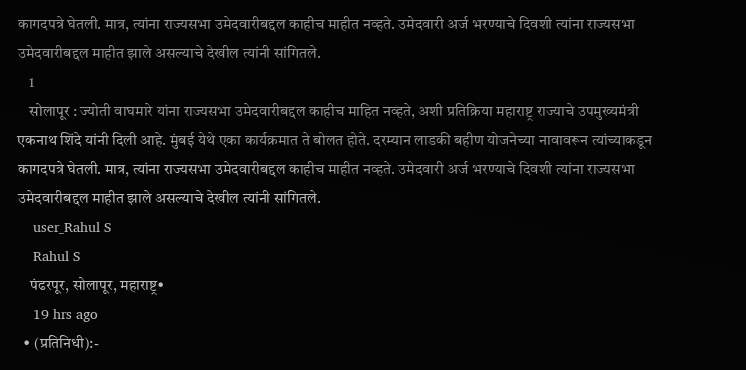कागदपत्रे घेतली. मात्र, त्यांना राज्यसभा उमेदवारीबद्दल काहीच माहीत नव्हते. उमेदवारी अर्ज भरण्याचे दिवशी त्यांना राज्यसभा उमेदवारीबद्दल माहीत झाले असल्याचे देखील त्यांनी सांगितले.
    1
    सोलापूर : ज्योती वाघमारे यांना राज्यसभा उमेदवारीबद्दल काहीच माहित नव्हते, अशी प्रतिक्रिया महाराष्ट्र राज्याचे उपमुख्यमंत्री एकनाथ शिंदे यांनी दिली आहे. मुंबई येथे एका कार्यक्रमात ते बोलत होते. दरम्यान लाडकी बहीण योजनेच्या नावावरून त्यांच्याकडून कागदपत्रे घेतली. मात्र, त्यांना राज्यसभा उमेदवारीबद्दल काहीच माहीत नव्हते. उमेदवारी अर्ज भरण्याचे दिवशी त्यांना राज्यसभा उमेदवारीबद्दल माहीत झाले असल्याचे देखील त्यांनी सांगितले.
    user_Rahul S
    Rahul S
    पंढरपूर, सोलापूर, महाराष्ट्र•
    19 hrs ago
  • (प्रतिनिधी):-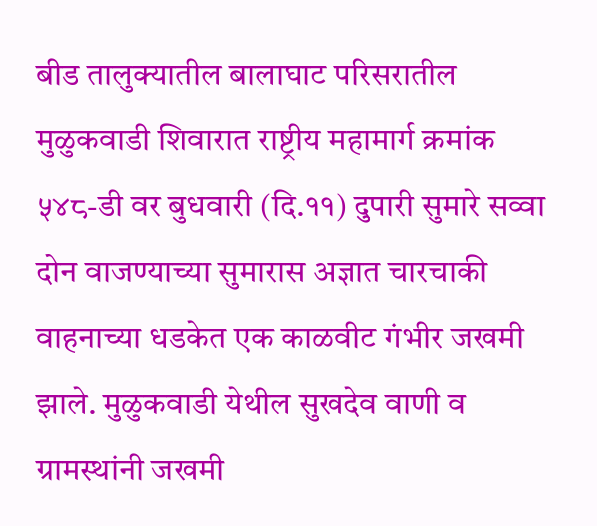बीड तालुक्यातील बालाघाट परिसरातील मुळुकवाडी शिवारात राष्ट्रीय महामार्ग क्रमांक ५४८-डी वर बुधवारी (दि.११) दुपारी सुमारे सव्वा दोन वाजण्याच्या सुमारास अज्ञात चारचाकी वाहनाच्या धडकेत एक काळवीट गंभीर जखमी झाले. मुळुकवाडी येथील सुखदेव वाणी व ग्रामस्थांनी जखमी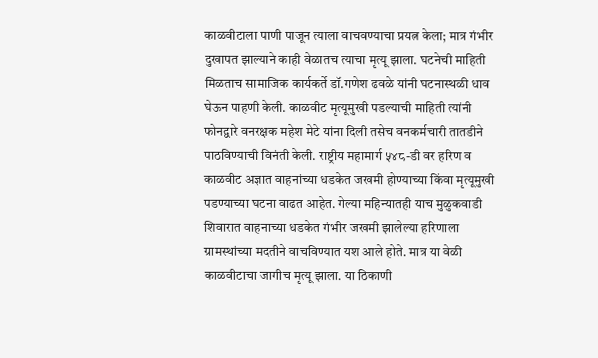काळवीटाला पाणी पाजून त्याला वाचवण्याचा प्रयत्न केला; मात्र गंभीर दुखापत झाल्याने काही वेळातच त्याचा मृत्यू झाला. घटनेची माहिती मिळताच सामाजिक कार्यकर्ते डॉ.गणेश ढवळे यांनी घटनास्थळी धाव घेऊन पाहणी केली. काळवीट मृत्यूमुखी पडल्याची माहिती त्यांनी फोनद्वारे वनरक्षक महेश मेटे यांना दिली तसेच वनकर्मचारी तातडीने पाठविण्याची विनंती केली. राष्ट्रीय महामार्ग ५४८-डी वर हरिण व काळवीट अज्ञात वाहनांच्या धडकेत जखमी होण्याच्या किंवा मृत्यूमुखी पडण्याच्या घटना वाढत आहेत. गेल्या महिन्यातही याच मुळुकवाडी शिवारात वाहनाच्या धडकेत गंभीर जखमी झालेल्या हरिणाला ग्रामस्थांच्या मदतीने वाचविण्यात यश आले होते. मात्र या वेळी काळवीटाचा जागीच मृत्यू झाला. या ठिकाणी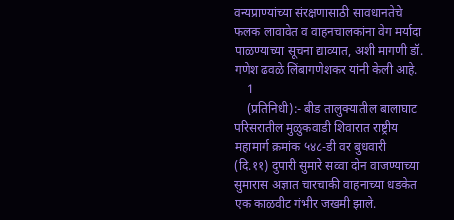वन्यप्राण्यांच्या संरक्षणासाठी सावधानतेचे फलक लावावेत व वाहनचालकांना वेग मर्यादा पाळण्याच्या सूचना द्याव्यात, अशी मागणी डॉ. गणेश ढवळे लिंबागणेशकर यांनी केली आहे.
    1
    (प्रतिनिधी):- बीड तालुक्यातील बालाघाट परिसरातील मुळुकवाडी शिवारात राष्ट्रीय महामार्ग क्रमांक ५४८-डी वर बुधवारी (दि.११) दुपारी सुमारे सव्वा दोन वाजण्याच्या सुमारास अज्ञात चारचाकी वाहनाच्या धडकेत एक काळवीट गंभीर जखमी झाले.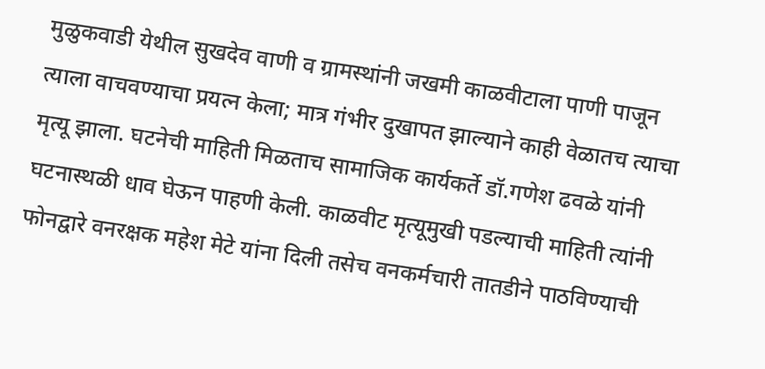मुळुकवाडी येथील सुखदेव वाणी व ग्रामस्थांनी जखमी काळवीटाला पाणी पाजून त्याला वाचवण्याचा प्रयत्न केला; मात्र गंभीर दुखापत झाल्याने काही वेळातच त्याचा मृत्यू झाला. घटनेची माहिती मिळताच सामाजिक कार्यकर्ते डॉ.गणेश ढवळे यांनी घटनास्थळी धाव घेऊन पाहणी केली. काळवीट मृत्यूमुखी पडल्याची माहिती त्यांनी फोनद्वारे वनरक्षक महेश मेटे यांना दिली तसेच वनकर्मचारी तातडीने पाठविण्याची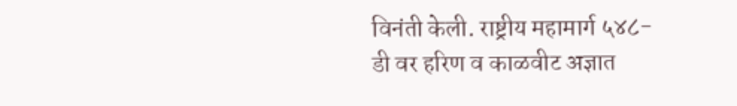विनंती केली. राष्ट्रीय महामार्ग ५४८-डी वर हरिण व काळवीट अज्ञात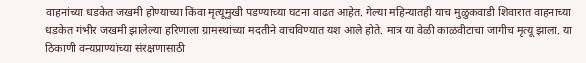वाहनांच्या धडकेत जखमी होण्याच्या किंवा मृत्यूमुखी पडण्याच्या घटना वाढत आहेत. गेल्या महिन्यातही याच मुळुकवाडी शिवारात वाहनाच्या धडकेत गंभीर जखमी झालेल्या हरिणाला ग्रामस्थांच्या मदतीने वाचविण्यात यश आले होते. मात्र या वेळी काळवीटाचा जागीच मृत्यू झाला. या ठिकाणी वन्यप्राण्यांच्या संरक्षणासाठी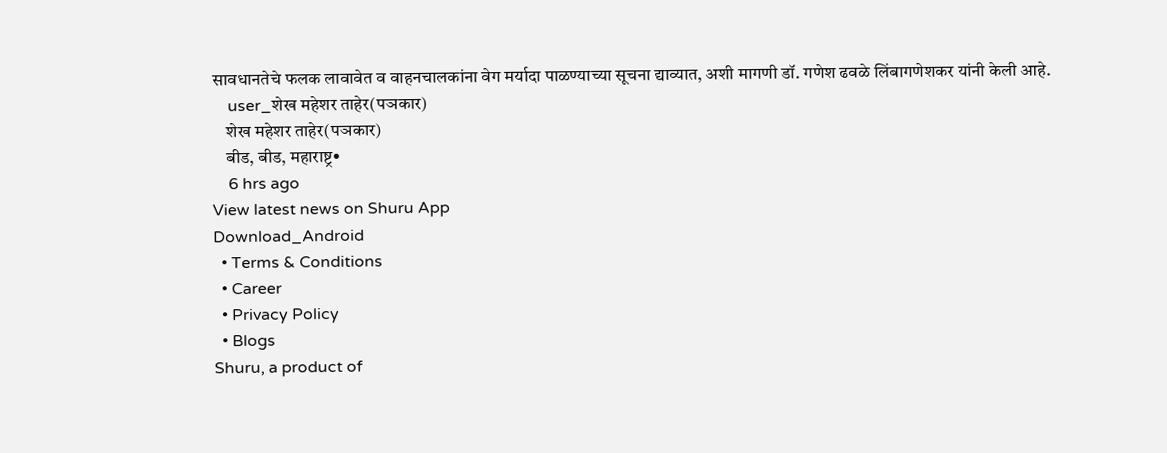सावधानतेचे फलक लावावेत व वाहनचालकांना वेग मर्यादा पाळण्याच्या सूचना द्याव्यात, अशी मागणी डॉ. गणेश ढवळे लिंबागणेशकर यांनी केली आहे.
    user_शेख महेशर ताहेर(पञकार)
    शेख महेशर ताहेर(पञकार)
    बीड, बीड, महाराष्ट्र•
    6 hrs ago
View latest news on Shuru App
Download_Android
  • Terms & Conditions
  • Career
  • Privacy Policy
  • Blogs
Shuru, a product of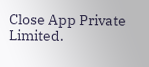Close App Private Limited.